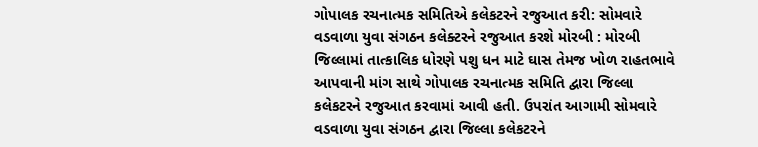ગોપાલક રચનાત્મક સમિતિએ કલેકટરને રજુઆત કરી: સોમવારે વડવાળા યુવા સંગઠન કલેક્ટરને રજુઆત કરશે મોરબી : મોરબી જિલ્લામાં તાત્કાલિક ધોરણે પશુ ધન માટે ઘાસ તેમજ ખોળ રાહતભાવે આપવાની માંગ સાથે ગોપાલક રચનાત્મક સમિતિ દ્વારા જિલ્લા કલેકટરને રજુઆત કરવામાં આવી હતી. ઉપરાંત આગામી સોમવારે વડવાળા યુવા સંગઠન દ્વારા જિલ્લા કલેકટરને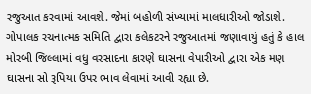રજુઆત કરવામાં આવશે. જેમાં બહોળી સંખ્યામાં માલધારીઓ જોડાશે. ગોપાલક રચનાત્મક સમિતિ દ્વારા કલેકટરને રજુઆતમાં જણાવાયું હતું કે હાલ મોરબી જિલ્લામાં વધુ વરસાદના કારણે ઘાસના વેપારીઓ દ્વારા એક મણ ઘાસના સો રૂપિયા ઉપર ભાવ લેવામાં આવી રહ્યા છે.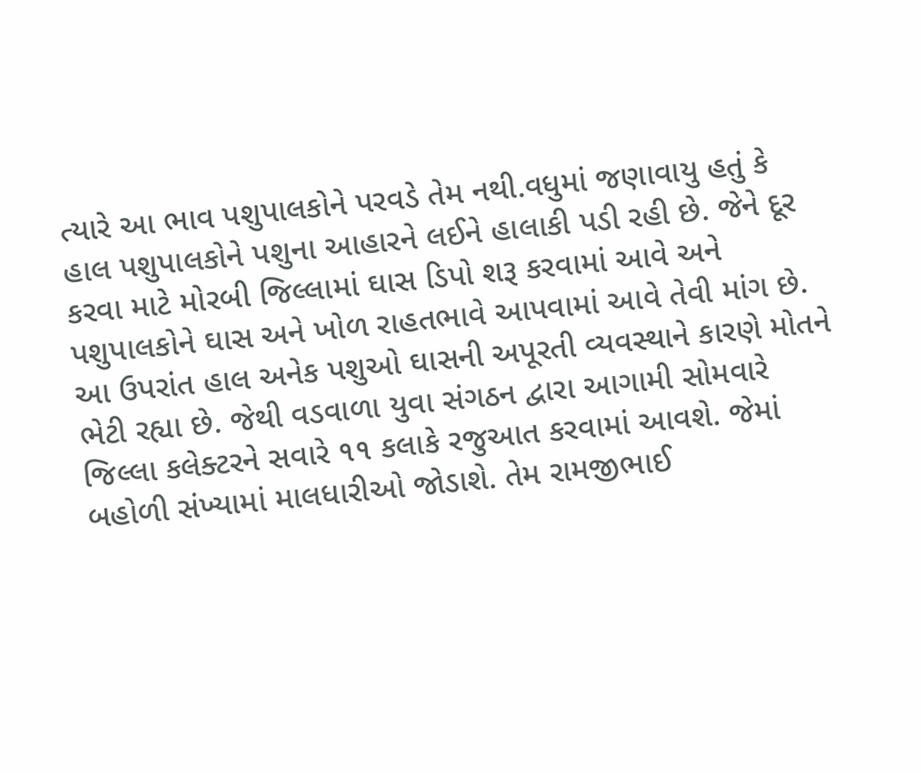ત્યારે આ ભાવ પશુપાલકોને પરવડે તેમ નથી.વધુમાં જણાવાયુ હતું કે હાલ પશુપાલકોને પશુના આહારને લઈને હાલાકી પડી રહી છે. જેને દૂર કરવા માટે મોરબી જિલ્લામાં ઘાસ ડિપો શરૂ કરવામાં આવે અને પશુપાલકોને ઘાસ અને ખોળ રાહતભાવે આપવામાં આવે તેવી માંગ છે. આ ઉપરાંત હાલ અનેક પશુઓ ઘાસની અપૂરતી વ્યવસ્થાને કારણે મોતને ભેટી રહ્યા છે. જેથી વડવાળા યુવા સંગઠન દ્વારા આગામી સોમવારે જિલ્લા કલેક્ટરને સવારે ૧૧ કલાકે રજુઆત કરવામાં આવશે. જેમાં બહોળી સંખ્યામાં માલધારીઓ જોડાશે. તેમ રામજીભાઈ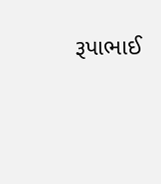રૂપાભાઈ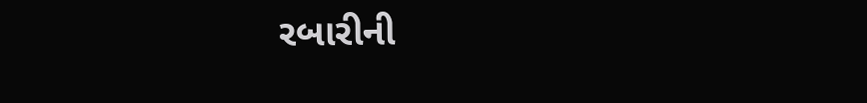રબારીની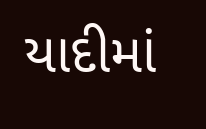યાદીમાં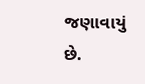જણાવાયું છે.